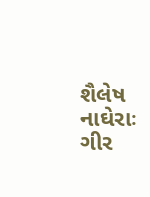શૈલેષ નાઘેરાઃ ગીર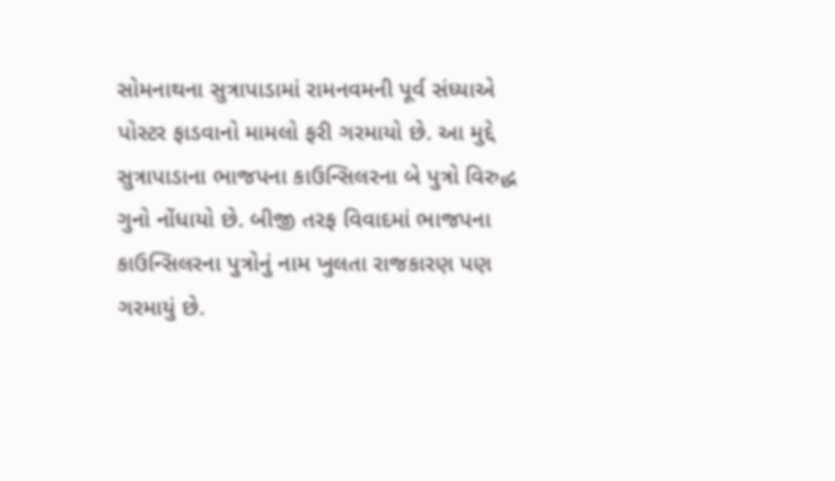સોમનાથના સુત્રાપાડામાં રામનવમની પૂર્વ સંધ્યાએ પોસ્ટર ફાડવાનો મામલો ફરી ગરમાયો છે. આ મુદ્દે સુત્રાપાડાના ભાજપના કાઉન્સિલરના બે પુત્રો વિરુદ્ધ ગુનો નોંધાયો છે. બીજી તરફ વિવાદમાં ભાજપના કાઉન્સિલરના પુત્રોનું નામ ખુલતા રાજકારણ પણ ગરમાયું છે.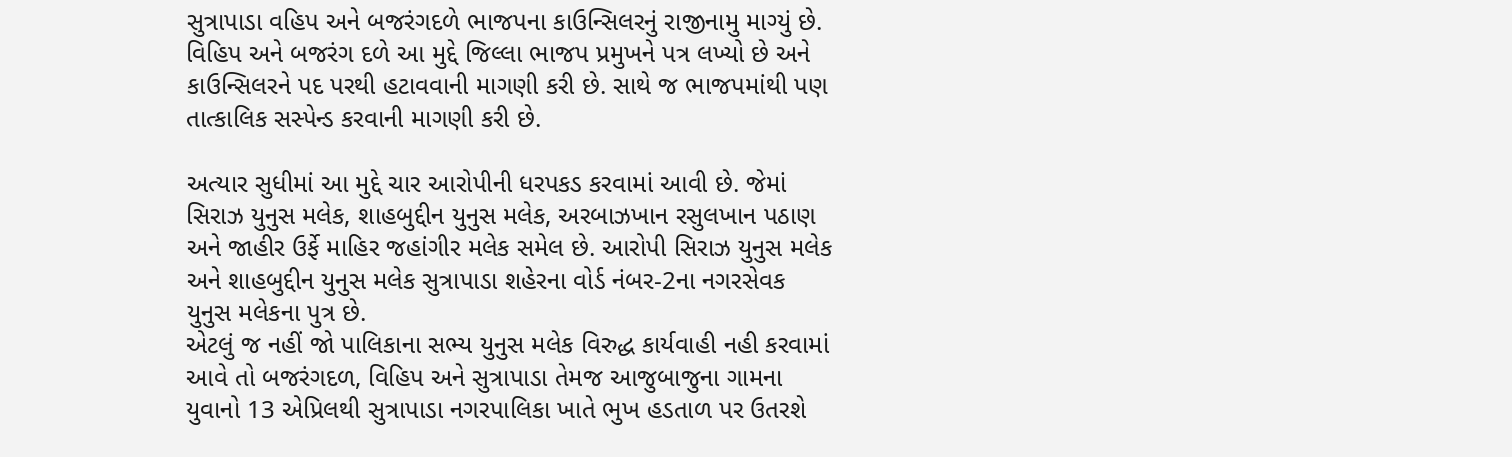સુત્રાપાડા વહિપ અને બજરંગદળે ભાજપના કાઉન્સિલરનું રાજીનામુ માગ્યું છે. વિહિપ અને બજરંગ દળે આ મુદ્દે જિલ્લા ભાજપ પ્રમુખને પત્ર લખ્યો છે અને કાઉન્સિલરને પદ પરથી હટાવવાની માગણી કરી છે. સાથે જ ભાજપમાંથી પણ તાત્કાલિક સસ્પેન્ડ કરવાની માગણી કરી છે.

અત્યાર સુધીમાં આ મુદ્દે ચાર આરોપીની ધરપકડ કરવામાં આવી છે. જેમાં સિરાઝ યુનુસ મલેક, શાહબુદ્દીન યુનુસ મલેક, અરબાઝખાન રસુલખાન પઠાણ અને જાહીર ઉર્ફે માહિર જહાંગીર મલેક સમેલ છે. આરોપી સિરાઝ યુનુસ મલેક અને શાહબુદ્દીન યુનુસ મલેક સુત્રાપાડા શહેરના વોર્ડ નંબર-2ના નગરસેવક યુનુસ મલેકના પુત્ર છે.
એટલું જ નહીં જો પાલિકાના સભ્ય યુનુસ મલેક વિરુદ્ધ કાર્યવાહી નહી કરવામાં આવે તો બજરંગદળ, વિહિપ અને સુત્રાપાડા તેમજ આજુબાજુના ગામના યુવાનો 13 એપ્રિલથી સુત્રાપાડા નગરપાલિકા ખાતે ભુખ હડતાળ પર ઉતરશે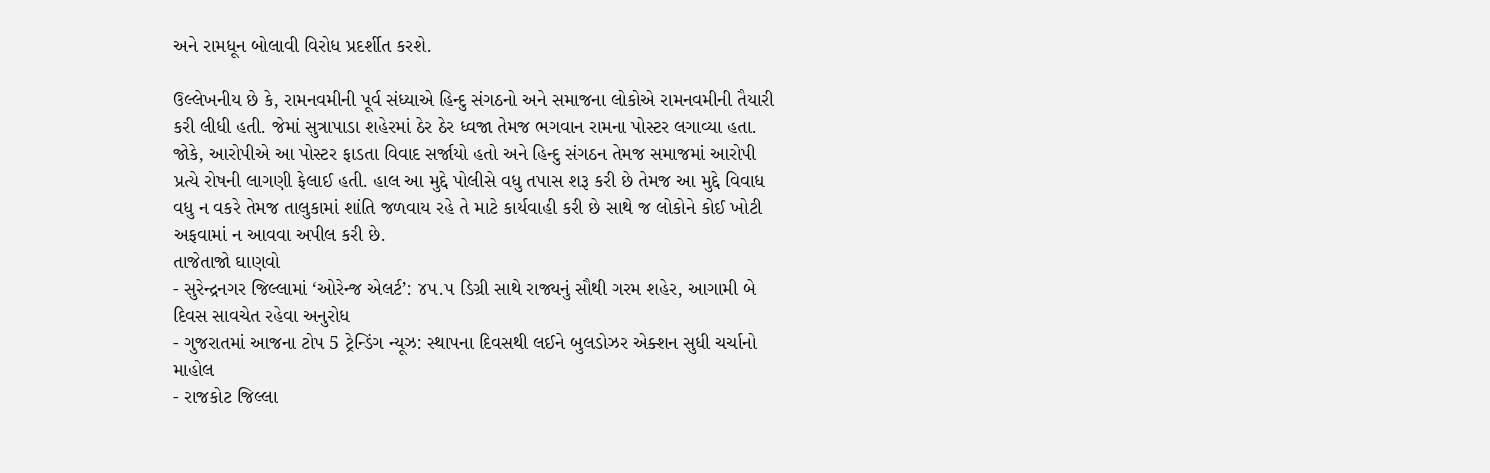અને રામધૂન બોલાવી વિરોધ પ્રદર્શીત કરશે.

ઉલ્લેખનીય છે કે, રામનવમીની પૂર્વ સંધ્યાએ હિન્દુ સંગઠનો અને સમાજના લોકોએ રામનવમીની તૈયારી કરી લીધી હતી. જેમાં સુત્રાપાડા શહેરમાં ઠેર ઠેર ધ્વજા તેમજ ભગવાન રામના પોસ્ટર લગાવ્યા હતા. જોકે, આરોપીએ આ પોસ્ટર ફાડતા વિવાદ સર્જાયો હતો અને હિન્દુ સંગઠન તેમજ સમાજમાં આરોપી પ્રત્યે રોષની લાગણી ફેલાઈ હતી. હાલ આ મુદ્દે પોલીસે વધુ તપાસ શરૂ કરી છે તેમજ આ મુદ્દે વિવાધ વધુ ન વકરે તેમજ તાલુકામાં શાંતિ જળવાય રહે તે માટે કાર્યવાહી કરી છે સાથે જ લોકોને કોઈ ખોટી અફવામાં ન આવવા અપીલ કરી છે.
તાજેતાજો ઘાણવો
- સુરેન્દ્રનગર જિલ્લામાં ‘ઓરેન્જ એલર્ટ’: ૪૫.૫ ડિગ્રી સાથે રાજ્યનું સૌથી ગરમ શહેર, આગામી બે દિવસ સાવચેત રહેવા અનુરોધ
- ગુજરાતમાં આજના ટોપ 5 ટ્રેન્ડિંગ ન્યૂઝ: સ્થાપના દિવસથી લઈને બુલડોઝર એક્શન સુધી ચર્ચાનો માહોલ
- રાજકોટ જિલ્લા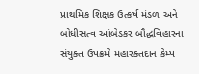પ્રાથમિક શિક્ષક ઉત્કર્ષ મંડળ અને બોધીસત્વ આંબેડકર બૌદ્ધવિહારના સંયુક્ત ઉપક્રમે મહારક્તદાન કેમ્પ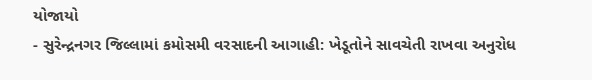યોજાયો
- સુરેન્દ્રનગર જિલ્લામાં કમોસમી વરસાદની આગાહી: ખેડૂતોને સાવચેતી રાખવા અનુરોધ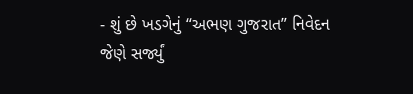- શું છે ખડગેનું “અભણ ગુજરાત” નિવેદન જેણે સર્જ્યું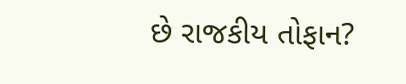છે રાજકીય તોફાન?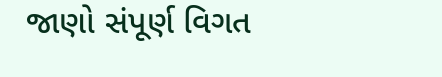જાણો સંપૂર્ણ વિગત